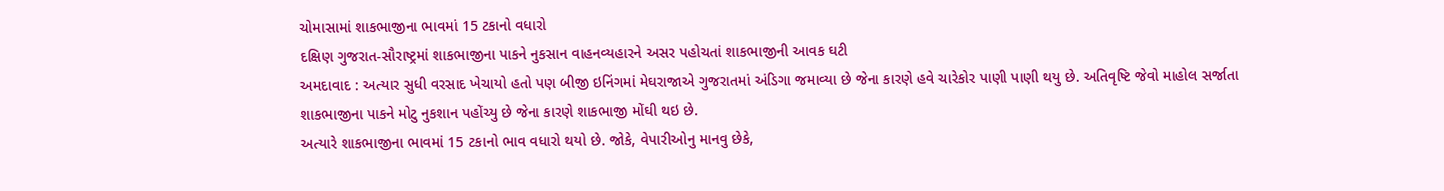ચોમાસામાં શાકભાજીના ભાવમાં 15 ટકાનો વધારો
દક્ષિણ ગુજરાત-સૌરાષ્ટ્રમાં શાકભાજીના પાકને નુકસાન વાહનવ્યહારને અસર પહોચતાં શાકભાજીની આવક ઘટી
અમદાવાદ : અત્યાર સુધી વરસાદ ખેચાયો હતો પણ બીજી ઇનિંગમાં મેઘરાજાએ ગુજરાતમાં અંડિગા જમાવ્યા છે જેના કારણે હવે ચારેકોર પાણી પાણી થયુ છે. અતિવૃષ્ટિ જેવો માહોલ સર્જાતા શાકભાજીના પાકને મોટુ નુકશાન પહોંચ્યુ છે જેના કારણે શાકભાજી મોંઘી થઇ છે.
અત્યારે શાકભાજીના ભાવમાં 15 ટકાનો ભાવ વધારો થયો છે. જોકે, વેપારીઓનુ માનવુ છેકે,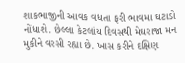શાકભાજીની આવક વધતા ફરી ભાવમા ઘટાડો નોંધાશે. છેલ્લા કેટલાંય દિવસથી મેઘરાજા મન મુકીને વરસી રહ્યા છે. ખાસ કરીને દક્ષિણ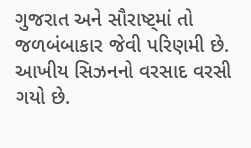ગુજરાત અને સૌરાષ્ટ્માં તો જળબંબાકાર જેવી પરિણમી છે. આખીય સિઝનનો વરસાદ વરસી ગયો છે.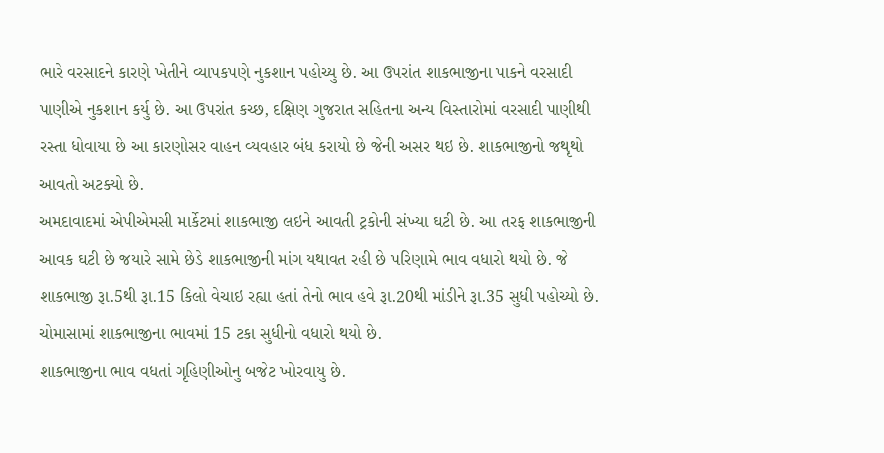ભારે વરસાદને કારણે ખેતીને વ્યાપકપણે નુકશાન પહોચ્યુ છે. આ ઉપરાંત શાકભાજીના પાકને વરસાદી પાણીએ નુકશાન કર્યુ છે. આ ઉપરાંત કચ્છ, દક્ષિણ ગુજરાત સહિતના અન્ય વિસ્તારોમાં વરસાદી પાણીથી રસ્તા ધોવાયા છે આ કારણોસર વાહન વ્યવહાર બંધ કરાયો છે જેની અસર થઇ છે. શાકભાજીનો જથૃથો આવતો અટક્યો છે.
અમદાવાદમાં એપીએમસી માર્કેટમાં શાકભાજી લઇને આવતી ટ્રકોની સંખ્યા ઘટી છે. આ તરફ શાકભાજીની આવક ઘટી છે જયારે સામે છેડે શાકભાજીની માંગ યથાવત રહી છે પરિણામે ભાવ વધારો થયો છે. જે શાકભાજી રૂા.5થી રૂા.15 કિલો વેચાઇ રહ્યા હતાં તેનો ભાવ હવે રૂા.20થી માંડીને રૂા.35 સુધી પહોચ્યો છે. ચોમાસામાં શાકભાજીના ભાવમાં 15 ટકા સુધીનો વધારો થયો છે.
શાકભાજીના ભાવ વધતાં ગૃહિણીઓનુ બજેટ ખોરવાયુ છે.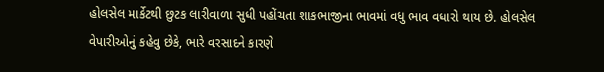હોલસેલ માર્કેટથી છુટક લારીવાળા સુધી પહોંચતા શાકભાજીના ભાવમાં વધુ ભાવ વધારો થાય છે. હોલસેલ વેપારીઓનું કહેવુ છેકે, ભારે વરસાદને કારણે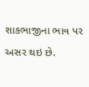શાકભાજીના ભાવ પર અસર થઇ છે.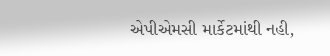એપીએમસી માર્કેટમાંથી નહી,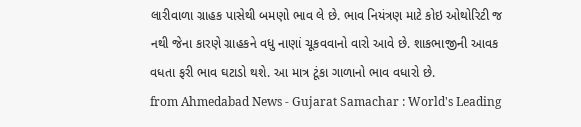લારીવાળા ગ્રાહક પાસેથી બમણો ભાવ લે છે. ભાવ નિયંત્રણ માટે કોઇ ઓથોરિટી જ નથી જેના કારણે ગ્રાહકને વધુ નાણાં ચૂકવવાનો વારો આવે છે. શાકભાજીની આવક વધતા ફરી ભાવ ઘટાડો થશે. આ માત્ર ટૂંકા ગાળાનો ભાવ વધારો છે.
from Ahmedabad News - Gujarat Samachar : World's Leading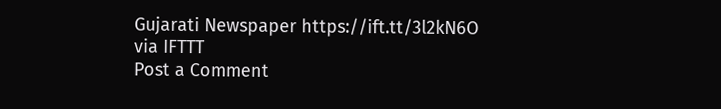Gujarati Newspaper https://ift.tt/3l2kN6O
via IFTTT
Post a Comment